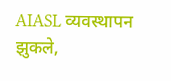AIASL व्यवस्थापन झुकले,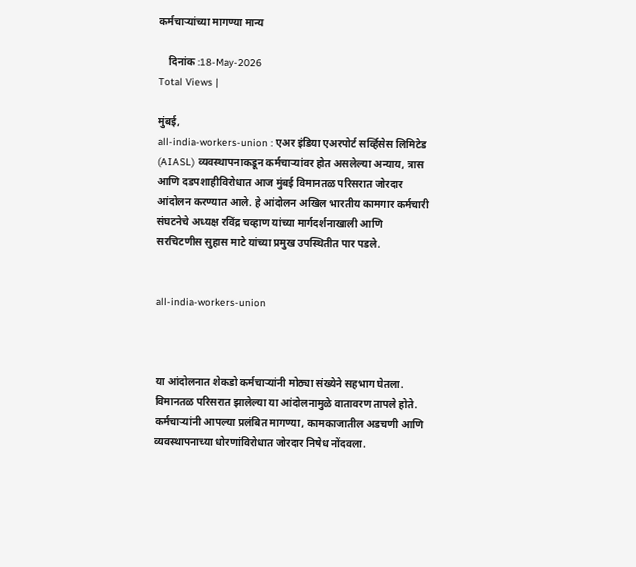कर्मचाऱ्यांच्या मागण्या मान्य

    दिनांक :18-May-2026
Total Views |

मुंबई,
all-india-workers-union : एअर इंडिया एअरपोर्ट सर्व्हिसेस लिमिटेड (AIASL) व्यवस्थापनाकडून कर्मचाऱ्यांवर होत असलेल्या अन्याय, त्रास आणि दडपशाहीविरोधात आज मुंबई विमानतळ परिसरात जोरदार आंदोलन करण्यात आले. हे आंदोलन अखिल भारतीय कामगार कर्मचारी संघटनेचे अध्यक्ष रविंद्र चव्हाण यांच्या मार्गदर्शनाखाली आणि सरचिटणीस सुहास माटे यांच्या प्रमुख उपस्थितीत पार पडले.


all-india-workers-union



या आंदोलनात शेकडो कर्मचाऱ्यांनी मोठ्या संख्येने सहभाग घेतला. विमानतळ परिसरात झालेल्या या आंदोलनामुळे वातावरण तापले होते. कर्मचाऱ्यांनी आपल्या प्रलंबित मागण्या, कामकाजातील अडचणी आणि व्यवस्थापनाच्या धोरणांविरोधात जोरदार निषेध नोंदवला.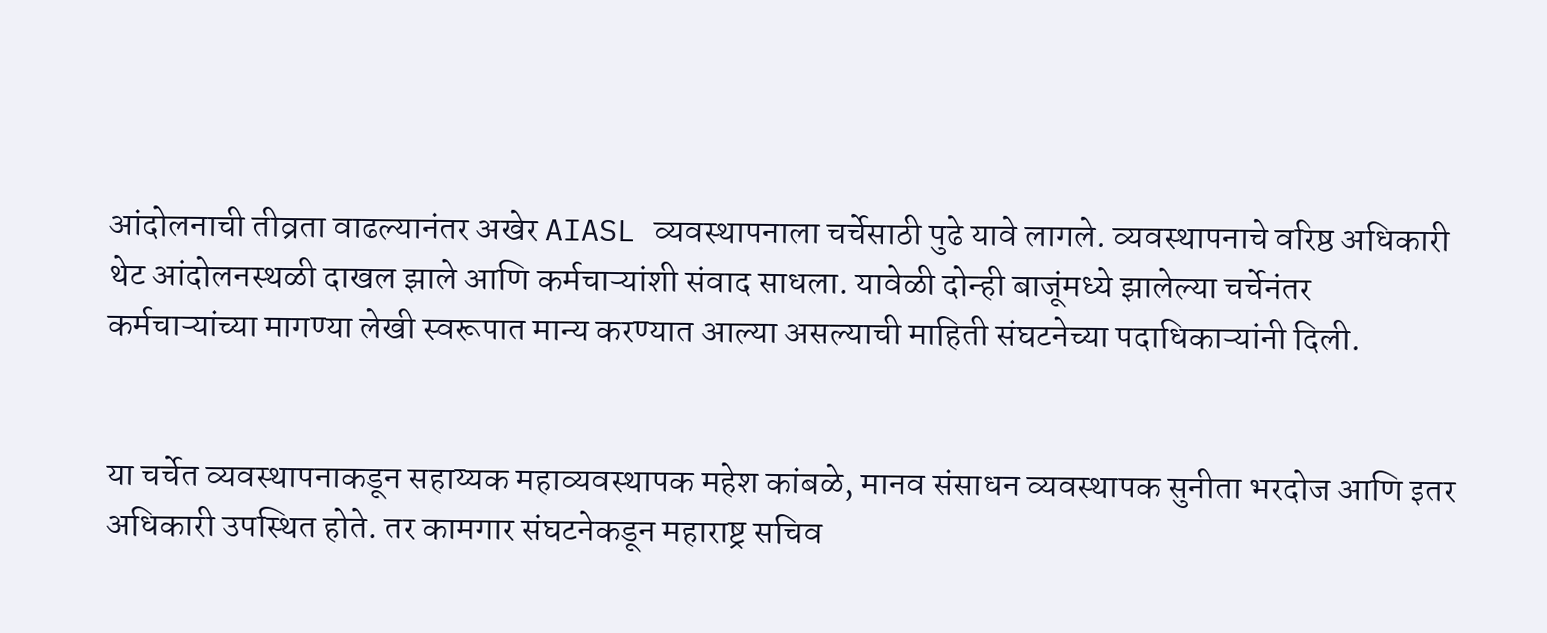आंदोलनाची तीव्रता वाढल्यानंतर अखेर AIASL व्यवस्थापनाला चर्चेसाठी पुढे यावे लागले. व्यवस्थापनाचे वरिष्ठ अधिकारी थेट आंदोलनस्थळी दाखल झाले आणि कर्मचाऱ्यांशी संवाद साधला. यावेळी दोन्ही बाजूंमध्ये झालेल्या चर्चेनंतर कर्मचाऱ्यांच्या मागण्या लेखी स्वरूपात मान्य करण्यात आल्या असल्याची माहिती संघटनेच्या पदाधिकाऱ्यांनी दिली.


या चर्चेत व्यवस्थापनाकडून सहाय्यक महाव्यवस्थापक महेश कांबळे, मानव संसाधन व्यवस्थापक सुनीता भरदोज आणि इतर अधिकारी उपस्थित होते. तर कामगार संघटनेकडून महाराष्ट्र सचिव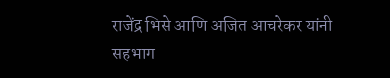राजेंद्र भिसे आणि अजित आचरेकर यांनी सहभाग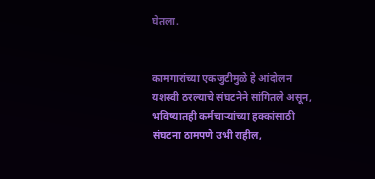घेतला.


कामगारांच्या एकजुटीमुळे हे आंदोलन यशस्वी ठरल्याचे संघटनेने सांगितले असून, भविष्यातही कर्मचाऱ्यांच्या हक्कांसाठी संघटना ठामपणे उभी राहील,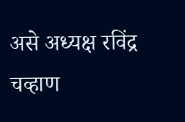असे अध्यक्ष रविंद्र चव्हाण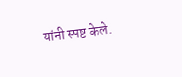यांनी स्पष्ट केले.